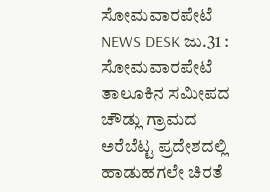ಸೋಮವಾರಪೇಟೆ NEWS DESK ಜು.31 : ಸೋಮವಾರಪೇಟೆ ತಾಲೂಕಿನ ಸಮೀಪದ ಚೌಡ್ಲು ಗ್ರಾಮದ ಅರೆಬೆಟ್ಟ ಪ್ರದೇಶದಲ್ಲಿ ಹಾಡುಹಗಲೇ ಚಿರತೆ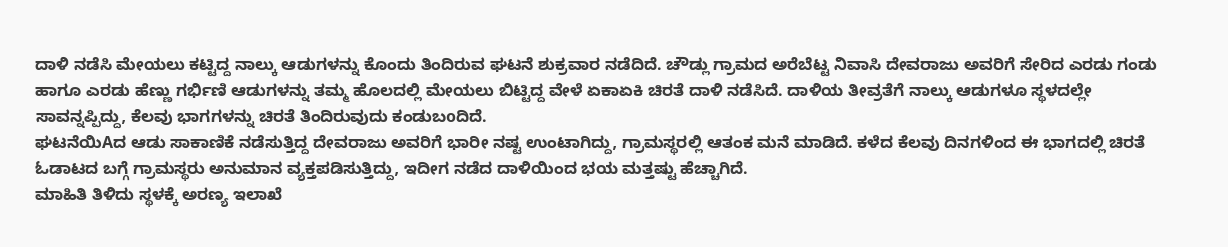ದಾಳಿ ನಡೆಸಿ ಮೇಯಲು ಕಟ್ಟಿದ್ದ ನಾಲ್ಕು ಆಡುಗಳನ್ನು ಕೊಂದು ತಿಂದಿರುವ ಘಟನೆ ಶುಕ್ರವಾರ ನಡೆದಿದೆ. ಚೌಡ್ಲು ಗ್ರಾಮದ ಅರೆಬೆಟ್ಟ ನಿವಾಸಿ ದೇವರಾಜು ಅವರಿಗೆ ಸೇರಿದ ಎರಡು ಗಂಡು ಹಾಗೂ ಎರಡು ಹೆಣ್ಣು ಗರ್ಭಿಣಿ ಆಡುಗಳನ್ನು ತಮ್ಮ ಹೊಲದಲ್ಲಿ ಮೇಯಲು ಬಿಟ್ಟಿದ್ದ ವೇಳೆ ಏಕಾಏಕಿ ಚಿರತೆ ದಾಳಿ ನಡೆಸಿದೆ. ದಾಳಿಯ ತೀವ್ರತೆಗೆ ನಾಲ್ಕು ಆಡುಗಳೂ ಸ್ಥಳದಲ್ಲೇ ಸಾವನ್ನಪ್ಪಿದ್ದು, ಕೆಲವು ಭಾಗಗಳನ್ನು ಚಿರತೆ ತಿಂದಿರುವುದು ಕಂಡುಬoದಿದೆ.
ಘಟನೆಯಿAದ ಆಡು ಸಾಕಾಣಿಕೆ ನಡೆಸುತ್ತಿದ್ದ ದೇವರಾಜು ಅವರಿಗೆ ಭಾರೀ ನಷ್ಟ ಉಂಟಾಗಿದ್ದು, ಗ್ರಾಮಸ್ಥರಲ್ಲಿ ಆತಂಕ ಮನೆ ಮಾಡಿದೆ. ಕಳೆದ ಕೆಲವು ದಿನಗಳಿಂದ ಈ ಭಾಗದಲ್ಲಿ ಚಿರತೆ ಓಡಾಟದ ಬಗ್ಗೆ ಗ್ರಾಮಸ್ಥರು ಅನುಮಾನ ವ್ಯಕ್ತಪಡಿಸುತ್ತಿದ್ದು, ಇದೀಗ ನಡೆದ ದಾಳಿಯಿಂದ ಭಯ ಮತ್ತಷ್ಟು ಹೆಚ್ಚಾಗಿದೆ.
ಮಾಹಿತಿ ತಿಳಿದು ಸ್ಥಳಕ್ಕೆ ಅರಣ್ಯ ಇಲಾಖೆ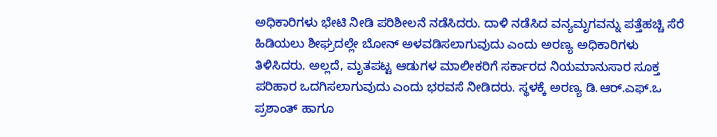ಅಧಿಕಾರಿಗಳು ಭೇಟಿ ನೀಡಿ ಪರಿಶೀಲನೆ ನಡೆಸಿದರು. ದಾಳಿ ನಡೆಸಿದ ವನ್ಯಮೃಗವನ್ನು ಪತ್ತೆಹಚ್ಚಿ ಸೆರೆ ಹಿಡಿಯಲು ಶೀಘ್ರದಲ್ಲೇ ಬೋನ್ ಅಳವಡಿಸಲಾಗುವುದು ಎಂದು ಅರಣ್ಯ ಅಧಿಕಾರಿಗಳು ತಿಳಿಸಿದರು. ಅಲ್ಲದೆ, ಮೃತಪಟ್ಟ ಆಡುಗಳ ಮಾಲೀಕರಿಗೆ ಸರ್ಕಾರದ ನಿಯಮಾನುಸಾರ ಸೂಕ್ತ ಪರಿಹಾರ ಒದಗಿಸಲಾಗುವುದು ಎಂದು ಭರವಸೆ ನೀಡಿದರು. ಸ್ಥಳಕ್ಕೆ ಅರಣ್ಯ ಡಿ.ಆರ್.ಎಫ್.ಒ ಪ್ರಶಾಂತ್ ಹಾಗೂ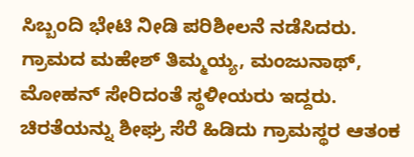ಸಿಬ್ಬಂದಿ ಭೇಟಿ ನೀಡಿ ಪರಿಶೀಲನೆ ನಡೆಸಿದರು. ಗ್ರಾಮದ ಮಹೇಶ್ ತಿಮ್ಮಯ್ಯ, ಮಂಜುನಾಥ್, ಮೋಹನ್ ಸೇರಿದಂತೆ ಸ್ಥಳೀಯರು ಇದ್ದರು. ಚಿರತೆಯನ್ನು ಶೀಘ್ರ ಸೆರೆ ಹಿಡಿದು ಗ್ರಾಮಸ್ಥರ ಆತಂಕ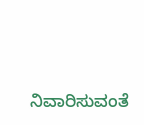ನಿವಾರಿಸುವಂತೆ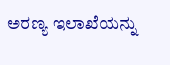ಅರಣ್ಯ ಇಲಾಖೆಯನ್ನು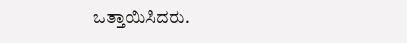ಒತ್ತಾಯಿಸಿದರು.